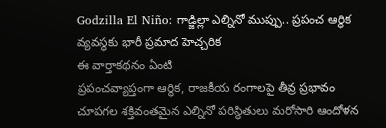Godzilla El Niño: గాడ్జిల్లా ఎల్నినో ముప్పు.. ప్రపంచ ఆర్థిక వ్యవస్థకు భారీ ప్రమాద హెచ్చరిక
ఈ వార్తాకథనం ఏంటి
ప్రపంచవ్యాప్తంగా ఆర్థిక, రాజకీయ రంగాలపై తీవ్ర ప్రభావం చూపగల శక్తివంతమైన ఎల్నినో పరిస్థితులు మరోసారి ఆందోళన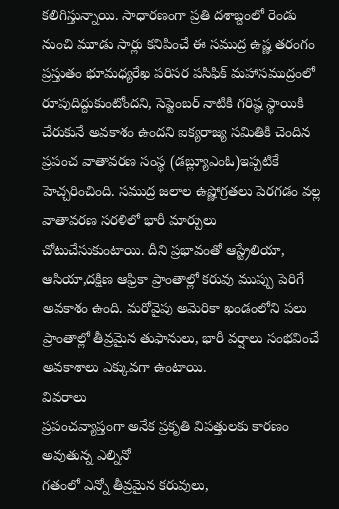కలిగిస్తున్నాయి. సాధారణంగా ప్రతి దశాబ్దంలో రెండు నుంచి మూడు సార్లు కనిపించే ఈ సముద్ర ఉష్ణ తరంగం ప్రస్తుతం భూమధ్యరేఖ పరిసర పసిఫిక్ మహాసముద్రంలో రూపుదిద్దుకుంటోందని, సెప్టెంబర్ నాటికి గరిష్ఠ స్థాయికి చేరుకునే అవకాశం ఉందని ఐక్యరాజ్య సమితికి చెందిన ప్రపంచ వాతావరణ సంస్థ (డబ్ల్యూఎంఓ)ఇప్పటికే హెచ్చరించింది. సముద్ర జలాల ఉష్ణోగ్రతలు పెరగడం వల్ల వాతావరణ సరళిలో భారీ మార్పులు చోటుచేసుకుంటాయి. దీని ప్రభావంతో ఆస్ట్రేలియా, ఆసియా,దక్షిణ ఆఫ్రికా ప్రాంతాల్లో కరువు ముప్పు పెరిగే అవకాశం ఉంది. మరోవైపు అమెరికా ఖండంలోని పలు ప్రాంతాల్లో తీవ్రమైన తుఫానులు, భారీ వర్షాలు సంభవించే అవకాశాలు ఎక్కువగా ఉంటాయి.
వివరాలు
ప్రపంచవ్యాప్తంగా అనేక ప్రకృతి విపత్తులకు కారణం అవుతున్న ఎల్నినో
గతంలో ఎన్నో తీవ్రమైన కరువులు,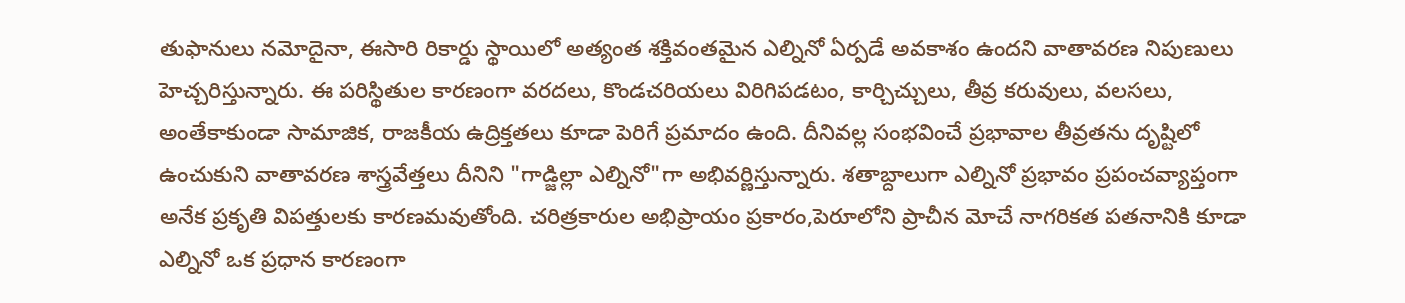తుఫానులు నమోదైనా, ఈసారి రికార్డు స్థాయిలో అత్యంత శక్తివంతమైన ఎల్నినో ఏర్పడే అవకాశం ఉందని వాతావరణ నిపుణులు హెచ్చరిస్తున్నారు. ఈ పరిస్థితుల కారణంగా వరదలు, కొండచరియలు విరిగిపడటం, కార్చిచ్చులు, తీవ్ర కరువులు, వలసలు, అంతేకాకుండా సామాజిక, రాజకీయ ఉద్రిక్తతలు కూడా పెరిగే ప్రమాదం ఉంది. దీనివల్ల సంభవించే ప్రభావాల తీవ్రతను దృష్టిలో ఉంచుకుని వాతావరణ శాస్త్రవేత్తలు దీనిని "గాడ్జిల్లా ఎల్నినో"గా అభివర్ణిస్తున్నారు. శతాబ్దాలుగా ఎల్నినో ప్రభావం ప్రపంచవ్యాప్తంగా అనేక ప్రకృతి విపత్తులకు కారణమవుతోంది. చరిత్రకారుల అభిప్రాయం ప్రకారం,పెరూలోని ప్రాచీన మోచే నాగరికత పతనానికి కూడా ఎల్నినో ఒక ప్రధాన కారణంగా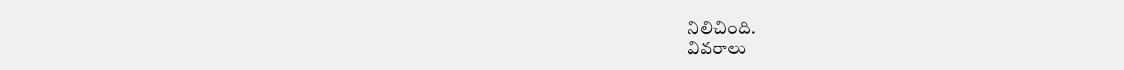నిలిచింది.
వివరాలు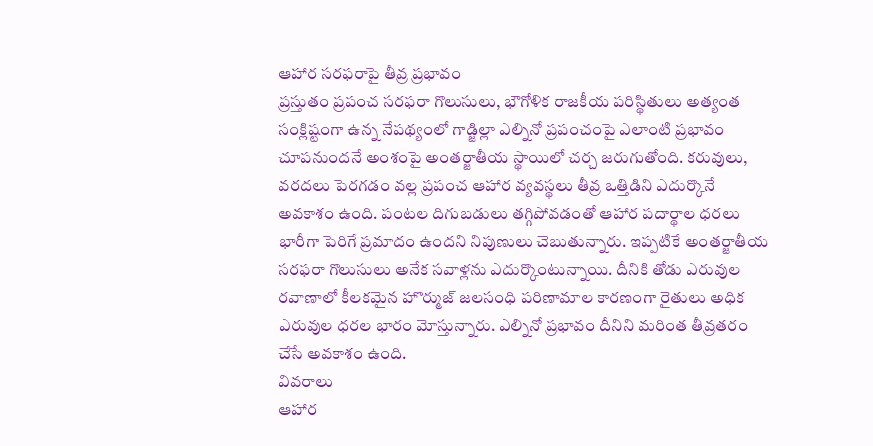ఆహార సరఫరాపై తీవ్ర ప్రభావం
ప్రస్తుతం ప్రపంచ సరఫరా గొలుసులు, భౌగోళిక రాజకీయ పరిస్థితులు అత్యంత సంక్లిష్టంగా ఉన్న నేపథ్యంలో గాడ్జిల్లా ఎల్నినో ప్రపంచంపై ఎలాంటి ప్రభావం చూపనుందనే అంశంపై అంతర్జాతీయ స్థాయిలో చర్చ జరుగుతోంది. కరువులు, వరదలు పెరగడం వల్ల ప్రపంచ ఆహార వ్యవస్థలు తీవ్ర ఒత్తిడిని ఎదుర్కొనే అవకాశం ఉంది. పంటల దిగుబడులు తగ్గిపోవడంతో ఆహార పదార్థాల ధరలు భారీగా పెరిగే ప్రమాదం ఉందని నిపుణులు చెబుతున్నారు. ఇప్పటికే అంతర్జాతీయ సరఫరా గొలుసులు అనేక సవాళ్లను ఎదుర్కొంటున్నాయి. దీనికి తోడు ఎరువుల రవాణాలో కీలకమైన హొర్ముజ్ జలసంధి పరిణామాల కారణంగా రైతులు అధిక ఎరువుల ధరల భారం మోస్తున్నారు. ఎల్నినో ప్రభావం దీనిని మరింత తీవ్రతరం చేసే అవకాశం ఉంది.
వివరాలు
ఆహార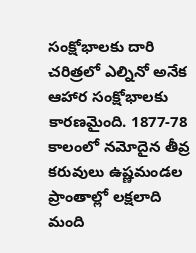సంక్షోభాలకు దారి
చరిత్రలో ఎల్నినో అనేక ఆహార సంక్షోభాలకు కారణమైంది. 1877-78 కాలంలో నమోదైన తీవ్ర కరువులు ఉష్ణమండల ప్రాంతాల్లో లక్షలాది మంది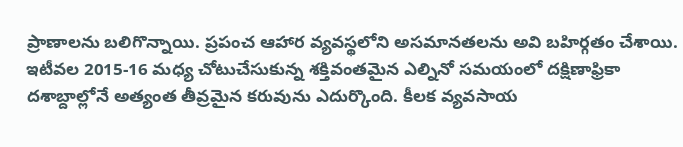ప్రాణాలను బలిగొన్నాయి. ప్రపంచ ఆహార వ్యవస్థలోని అసమానతలను అవి బహిర్గతం చేశాయి. ఇటీవల 2015-16 మధ్య చోటుచేసుకున్న శక్తివంతమైన ఎల్నినో సమయంలో దక్షిణాఫ్రికా దశాబ్దాల్లోనే అత్యంత తీవ్రమైన కరువును ఎదుర్కొంది. కీలక వ్యవసాయ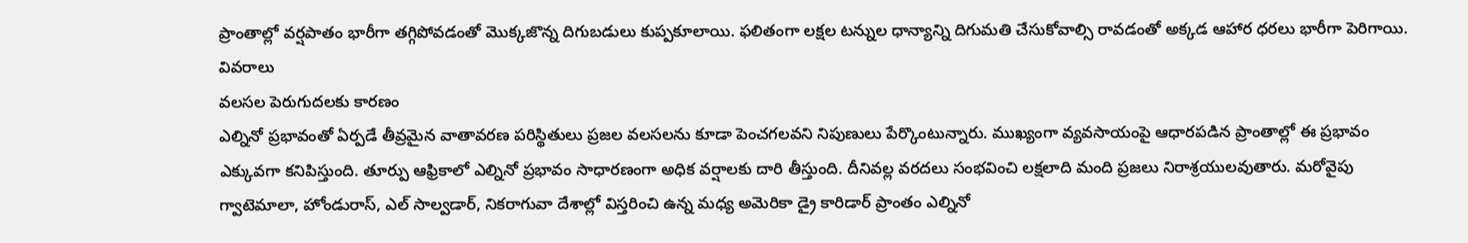ప్రాంతాల్లో వర్షపాతం భారీగా తగ్గిపోవడంతో మొక్కజొన్న దిగుబడులు కుప్పకూలాయి. ఫలితంగా లక్షల టన్నుల ధాన్యాన్ని దిగుమతి చేసుకోవాల్సి రావడంతో అక్కడ ఆహార ధరలు భారీగా పెరిగాయి.
వివరాలు
వలసల పెరుగుదలకు కారణం
ఎల్నినో ప్రభావంతో ఏర్పడే తీవ్రమైన వాతావరణ పరిస్థితులు ప్రజల వలసలను కూడా పెంచగలవని నిపుణులు పేర్కొంటున్నారు. ముఖ్యంగా వ్యవసాయంపై ఆధారపడిన ప్రాంతాల్లో ఈ ప్రభావం ఎక్కువగా కనిపిస్తుంది. తూర్పు ఆఫ్రికాలో ఎల్నినో ప్రభావం సాధారణంగా అధిక వర్షాలకు దారి తీస్తుంది. దీనివల్ల వరదలు సంభవించి లక్షలాది మంది ప్రజలు నిరాశ్రయులవుతారు. మరోవైపు గ్వాటెమాలా, హోండురాస్, ఎల్ సాల్వడార్, నికరాగువా దేశాల్లో విస్తరించి ఉన్న మధ్య అమెరికా డ్రై కారిడార్ ప్రాంతం ఎల్నినో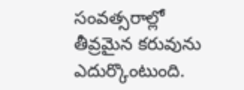సంవత్సరాల్లో తీవ్రమైన కరువును ఎదుర్కొంటుంది.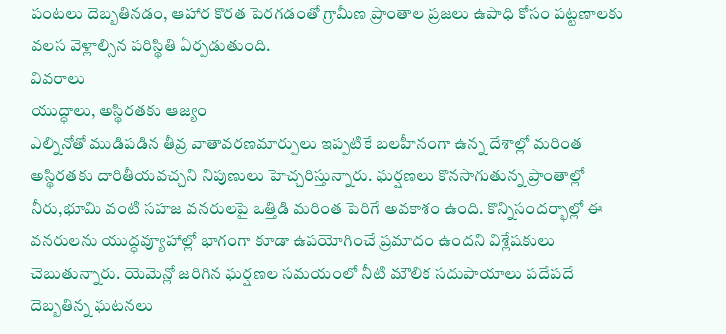పంటలు దెబ్బతినడం, ఆహార కొరత పెరగడంతో గ్రామీణ ప్రాంతాల ప్రజలు ఉపాధి కోసం పట్టణాలకు వలస వెళ్లాల్సిన పరిస్థితి ఏర్పడుతుంది.
వివరాలు
యుద్ధాలు, అస్థిరతకు ఆజ్యం
ఎల్నినోతో ముడిపడిన తీవ్ర వాతావరణమార్పులు ఇప్పటికే బలహీనంగా ఉన్న దేశాల్లో మరింత అస్థిరతకు దారితీయవచ్చని నిపుణులు హెచ్చరిస్తున్నారు. ఘర్షణలు కొనసాగుతున్న ప్రాంతాల్లో నీరు,భూమి వంటి సహజ వనరులపై ఒత్తిడి మరింత పెరిగే అవకాశం ఉంది. కొన్నిసందర్భాల్లో ఈ వనరులను యుద్ధవ్యూహాల్లో భాగంగా కూడా ఉపయోగించే ప్రమాదం ఉందని విశ్లేషకులు చెబుతున్నారు. యెమెన్లో జరిగిన ఘర్షణల సమయంలో నీటి మౌలిక సదుపాయాలు పదేపదే దెబ్బతిన్న ఘటనలు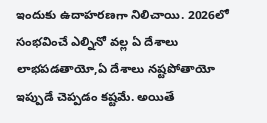ఇందుకు ఉదాహరణగా నిలిచాయి. 2026లో సంభవించే ఎల్నినో వల్ల ఏ దేశాలు లాభపడతాయో,ఏ దేశాలు నష్టపోతాయో ఇప్పుడే చెప్పడం కష్టమే. అయితే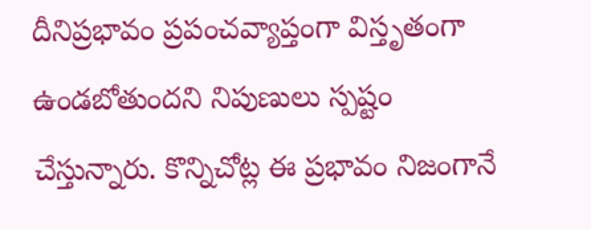దీనిప్రభావం ప్రపంచవ్యాప్తంగా విస్తృతంగా ఉండబోతుందని నిపుణులు స్పష్టం చేస్తున్నారు. కొన్నిచోట్ల ఈ ప్రభావం నిజంగానే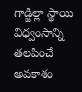గాడ్జిల్లా స్థాయి విధ్వంసాన్ని తలపించే అవకాశం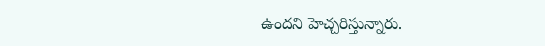ఉందని హెచ్చరిస్తున్నారు.